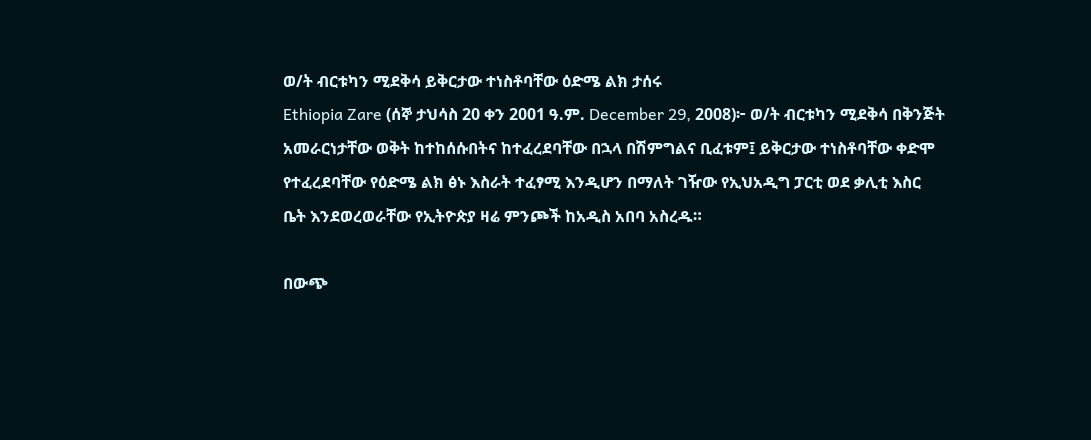ወ/ት ብርቱካን ሚደቅሳ ይቅርታው ተነስቶባቸው ዕድሜ ልክ ታሰሩ
Ethiopia Zare (ሰኞ ታህሳስ 20 ቀን 2001 ዓ.ም. December 29, 2008)፦ ወ/ት ብርቱካን ሚደቅሳ በቅንጅት አመራርነታቸው ወቅት ከተከሰሱበትና ከተፈረደባቸው በኋላ በሽምግልና ቢፈቱም፤ ይቅርታው ተነስቶባቸው ቀድሞ የተፈረደባቸው የዕድሜ ልክ ፅኑ እስራት ተፈፃሚ እንዲሆን በማለት ገዥው የኢህአዲግ ፓርቲ ወደ ቃሊቲ እስር ቤት እንደወረወራቸው የኢትዮጵያ ዛሬ ምንጮች ከአዲስ አበባ አስረዱ።

በውጭ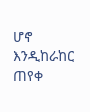ሆኖ እንዲከራከር ጠየቀ